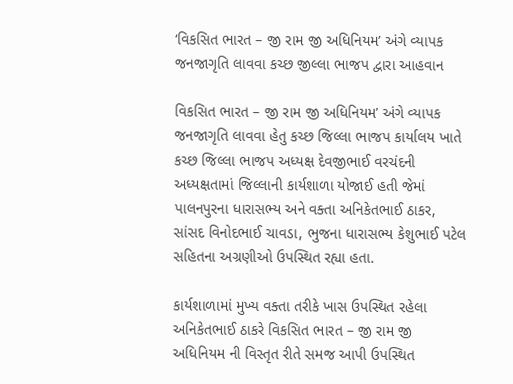‘વિકસિત ભારત – જી રામ જી અધિનિયમ’ અંગે વ્યાપક જનજાગૃતિ લાવવા કચ્છ જીલ્લા ભાજપ દ્વારા આહવાન

વિકસિત ભારત – જી રામ જી અધિનિયમ’ અંગે વ્યાપક જનજાગૃતિ લાવવા હેતુ કચ્છ જિલ્લા ભાજપ કાર્યાલય ખાતે કચ્છ જિલ્લા ભાજપ અધ્યક્ષ દેવજીભાઈ વરચંદની અધ્યક્ષતામાં જિલ્લાની કાર્યશાળા યોજાઈ હતી જેમાં પાલનપુરના ધારાસભ્ય અને વક્તા અનિકેતભાઈ ઠાકર, સાંસદ વિનોદભાઈ ચાવડા, ભુજના ધારાસભ્ય કેશુભાઈ પટેલ સહિતના અગ્રણીઓ ઉપસ્થિત રહ્યા હતા.

કાર્યશાળામાં મુખ્ય વક્તા તરીકે ખાસ ઉપસ્થિત રહેલા અનિકેતભાઈ ઠાકરે વિકસિત ભારત – જી રામ જી અધિનિયમ ની વિસ્તૃત રીતે સમજ આપી ઉપસ્થિત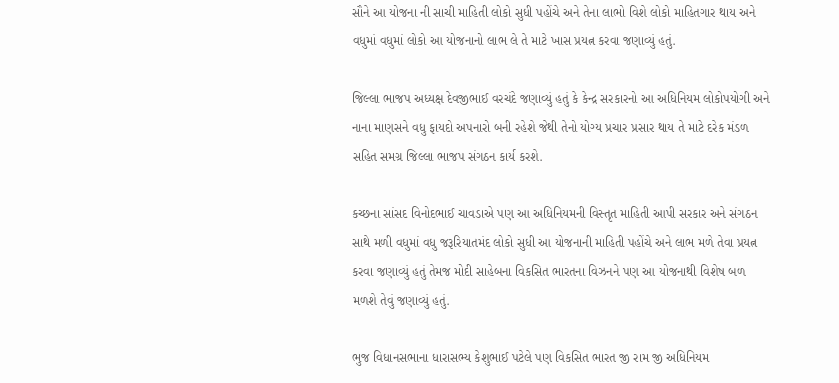સૌને આ યોજના ની સાચી માહિતી લોકો સુધી પહોંચે અને તેના લાભો વિશે લોકો માહિતગાર થાય અને વધુમાં વધુમાં લોકો આ યોજનાનો લાભ લે તે માટે ખાસ પ્રયત્ન કરવા જણાવ્યું હતું.

જિલ્લા ભાજપ અધ્યક્ષ દેવજીભાઈ વરચંદે જણાવ્યું હતું કે કેન્દ્ર સરકારનો આ અધિનિયમ લોકોપયોગી અને નાના માણસને વધુ ફાયદો અપનારો બની રહેશે જેથી તેનો યોગ્ય પ્રચાર પ્રસાર થાય તે માટે દરેક મંડળ સહિત સમગ્ર જિલ્લા ભાજપ સંગઠન કાર્ય કરશે.

કચ્છના સાંસદ વિનોદભાઈ ચાવડાએ પણ આ અધિનિયમની વિસ્તૃત માહિતી આપી સરકાર અને સંગઠન સાથે મળી વધુમાં વધુ જરૂરિયાતમંદ લોકો સુધી આ યોજનાની માહિતી પહોંચે અને લાભ મળે તેવા પ્રયત્ન કરવા જણાવ્યું હતું તેમજ મોદી સાહેબના વિકસિત ભારતના વિઝનને પણ આ યોજનાથી વિશેષ બળ મળશે તેવું જણાવ્યું હતું.

ભુજ વિધાનસભાના ધારાસભ્ય કેશુભાઈ પટેલે પણ વિકસિત ભારત જી રામ જી અધિનિયમ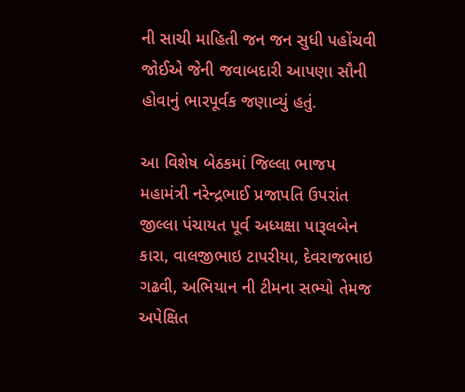ની સાચી માહિતી જન જન સુધી પહોંચવી જોઈએ જેની જવાબદારી આપણા સૌની હોવાનું ભારપૂર્વક જણાવ્યું હતું.

આ વિશેષ બેઠકમાં જિલ્લા ભાજપ મહામંત્રી નરેન્દ્રભાઈ પ્રજાપતિ ઉપરાંત જીલ્લા પંચાયત પૂર્વ અધ્યક્ષા પારૂલબેન કારા, વાલજીભાઇ ટાપરીયા, દેવરાજભાઇ ગઢવી, અભિયાન ની ટીમના સભ્યો તેમજ અપેક્ષિત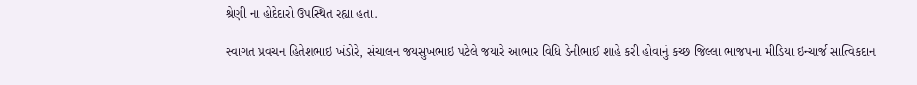શ્રેણી ના હોદેદારો ઉપસ્થિત રહ્યા હતા.

સ્વાગત પ્રવચન હિતેશભાઇ ખંડોરે, સંચાલન જયસુખભાઇ પટેલે જયારે આભાર વિધિ ડેનીભાઈ શાહે કરી હોવાનું કચ્છ જિલ્લા ભાજપના મીડિયા ઇન્ચાર્જ સાત્વિકદાન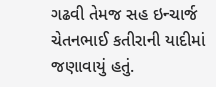ગઢવી તેમજ સહ ઇન્ચાર્જ ચેતનભાઈ કતીરાની યાદીમાં જણાવાયું હતું.